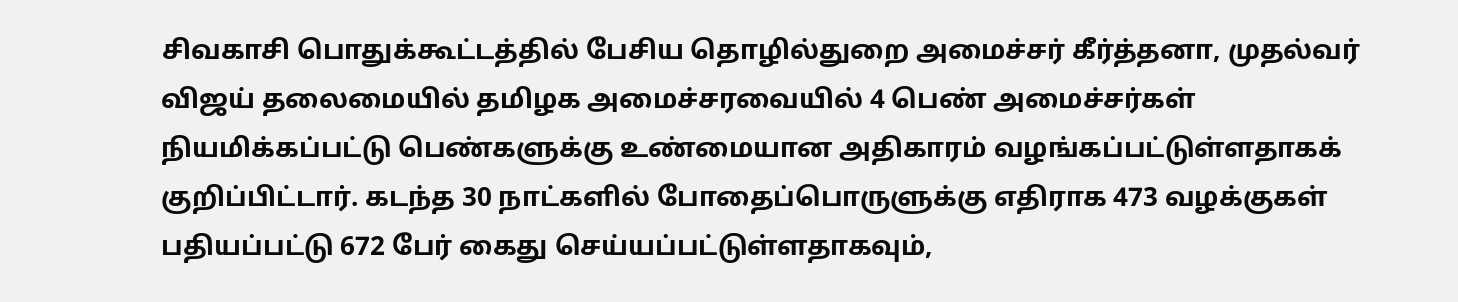சிவகாசி பொதுக்கூட்டத்தில் பேசிய தொழில்துறை அமைச்சர் கீர்த்தனா, முதல்வர் விஜய் தலைமையில் தமிழக அமைச்சரவையில் 4 பெண் அமைச்சர்கள் நியமிக்கப்பட்டு பெண்களுக்கு உண்மையான அதிகாரம் வழங்கப்பட்டுள்ளதாகக் குறிப்பிட்டார். கடந்த 30 நாட்களில் போதைப்பொருளுக்கு எதிராக 473 வழக்குகள் பதியப்பட்டு 672 பேர் கைது செய்யப்பட்டுள்ளதாகவும்,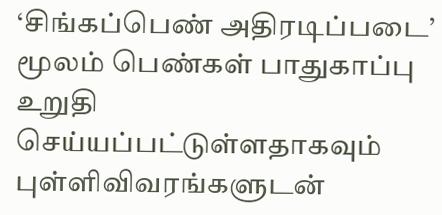‘சிங்கப்பெண் அதிரடிப்படை’ மூலம் பெண்கள் பாதுகாப்பு உறுதி செய்யப்பட்டுள்ளதாகவும் புள்ளிவிவரங்களுடன்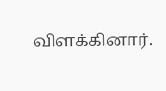விளக்கினார்.